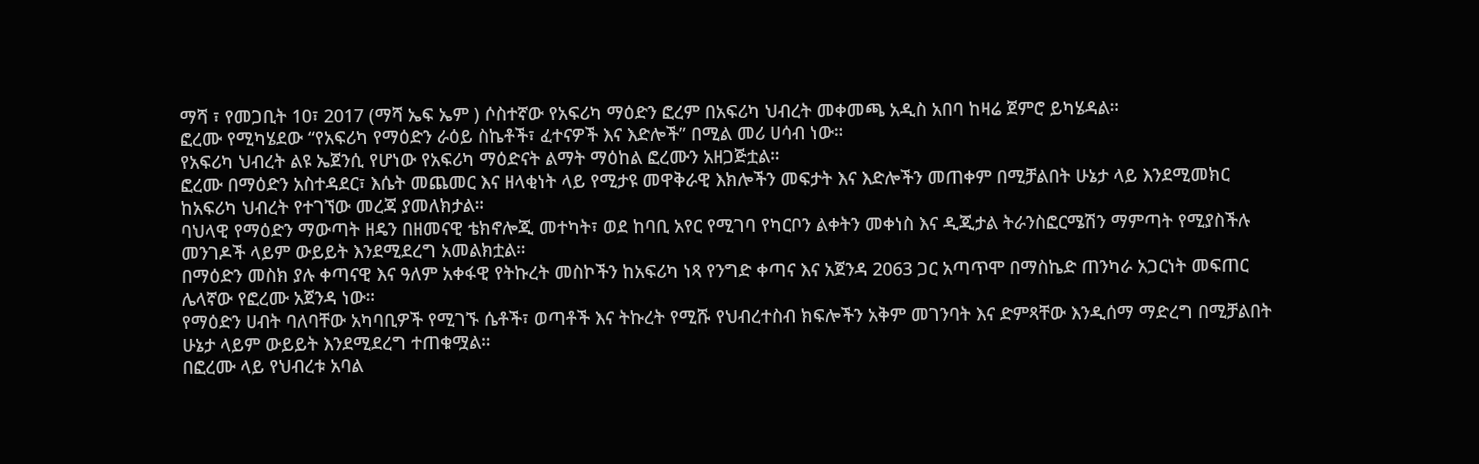ማሻ ፣ የመጋቢት 10፣ 2017 (ማሻ ኤፍ ኤም ) ሶስተኛው የአፍሪካ ማዕድን ፎረም በአፍሪካ ህብረት መቀመጫ አዲስ አበባ ከዛሬ ጀምሮ ይካሄዳል።
ፎረሙ የሚካሄደው “የአፍሪካ የማዕድን ራዕይ ስኬቶች፣ ፈተናዎች እና እድሎች” በሚል መሪ ሀሳብ ነው።
የአፍሪካ ህብረት ልዩ ኤጀንሲ የሆነው የአፍሪካ ማዕድናት ልማት ማዕከል ፎረሙን አዘጋጅቷል።
ፎረሙ በማዕድን አስተዳደር፣ እሴት መጨመር እና ዘላቂነት ላይ የሚታዩ መዋቅራዊ እክሎችን መፍታት እና እድሎችን መጠቀም በሚቻልበት ሁኔታ ላይ እንደሚመክር ከአፍሪካ ህብረት የተገኘው መረጃ ያመለክታል።
ባህላዊ የማዕድን ማውጣት ዘዴን በዘመናዊ ቴክኖሎጂ መተካት፣ ወደ ከባቢ አየር የሚገባ የካርቦን ልቀትን መቀነስ እና ዲጂታል ትራንስፎርሜሽን ማምጣት የሚያስችሉ መንገዶች ላይም ውይይት እንደሚደረግ አመልክቷል።
በማዕድን መስክ ያሉ ቀጣናዊ እና ዓለም አቀፋዊ የትኩረት መስኮችን ከአፍሪካ ነጻ የንግድ ቀጣና እና አጀንዳ 2063 ጋር አጣጥሞ በማስኬድ ጠንካራ አጋርነት መፍጠር ሌላኛው የፎረሙ አጀንዳ ነው።
የማዕድን ሀብት ባለባቸው አካባቢዎች የሚገኙ ሴቶች፣ ወጣቶች እና ትኩረት የሚሹ የህብረተስብ ክፍሎችን አቅም መገንባት እና ድምጻቸው እንዲሰማ ማድረግ በሚቻልበት ሁኔታ ላይም ውይይት እንደሚደረግ ተጠቁሟል።
በፎረሙ ላይ የህብረቱ አባል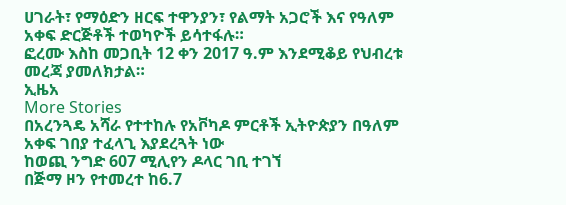ሀገራት፣ የማዕድን ዘርፍ ተዋንያን፣ የልማት አጋሮች እና የዓለም አቀፍ ድርጅቶች ተወካዮች ይሳተፋሉ።
ፎረሙ እስከ መጋቢት 12 ቀን 2017 ዓ.ም እንደሚቆይ የህብረቱ መረጃ ያመለክታል።
ኢዜአ
More Stories
በአረንጓዴ አሻራ የተተከሉ የአቮካዶ ምርቶች ኢትዮጵያን በዓለም አቀፍ ገበያ ተፈላጊ እያደረጓት ነው
ከወጪ ንግድ 607 ሚሊየን ዶላር ገቢ ተገኘ
በጅማ ዞን የተመረተ ከ6.7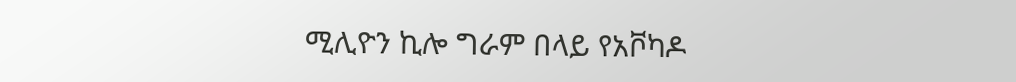ሚሊዮን ኪሎ ግራም በላይ የአቮካዶ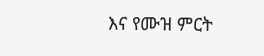እና የሙዝ ምርት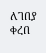ለገበያ ቀረበ